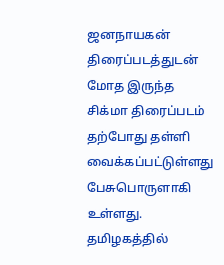ஜனநாயகன் திரைப்படத்துடன் மோத இருந்த சிக்மா திரைப்படம் தற்போது தள்ளி வைக்கப்பட்டுள்ளது பேசுபொருளாகி உள்ளது. தமிழகத்தில்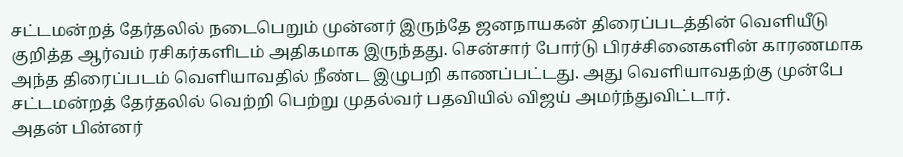சட்டமன்றத் தேர்தலில் நடைபெறும் முன்னர் இருந்தே ஜனநாயகன் திரைப்படத்தின் வெளியீடு குறித்த ஆர்வம் ரசிகர்களிடம் அதிகமாக இருந்தது. சென்சார் போர்டு பிரச்சினைகளின் காரணமாக அந்த திரைப்படம் வெளியாவதில் நீண்ட இழுபறி காணப்பட்டது. அது வெளியாவதற்கு முன்பே சட்டமன்றத் தேர்தலில் வெற்றி பெற்று முதல்வர் பதவியில் விஜய் அமர்ந்துவிட்டார்.
அதன் பின்னர்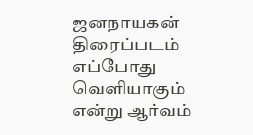ஜனநாயகன் திரைப்படம் எப்போது வெளியாகும் என்று ஆர்வம்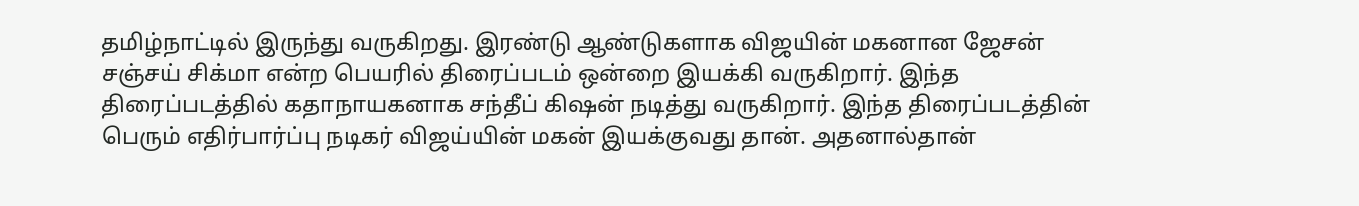தமிழ்நாட்டில் இருந்து வருகிறது. இரண்டு ஆண்டுகளாக விஜயின் மகனான ஜேசன் சஞ்சய் சிக்மா என்ற பெயரில் திரைப்படம் ஒன்றை இயக்கி வருகிறார். இந்த திரைப்படத்தில் கதாநாயகனாக சந்தீப் கிஷன் நடித்து வருகிறார். இந்த திரைப்படத்தின் பெரும் எதிர்பார்ப்பு நடிகர் விஜய்யின் மகன் இயக்குவது தான். அதனால்தான்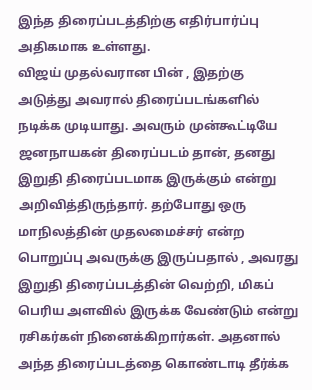இந்த திரைப்படத்திற்கு எதிர்பார்ப்பு அதிகமாக உள்ளது.
விஜய் முதல்வரான பின் , இதற்கு அடுத்து அவரால் திரைப்படங்களில் நடிக்க முடியாது. அவரும் முன்கூட்டியே ஜனநாயகன் திரைப்படம் தான், தனது இறுதி திரைப்படமாக இருக்கும் என்று அறிவித்திருந்தார். தற்போது ஒரு மாநிலத்தின் முதலமைச்சர் என்ற பொறுப்பு அவருக்கு இருப்பதால் , அவரது இறுதி திரைப்படத்தின் வெற்றி, மிகப் பெரிய அளவில் இருக்க வேண்டும் என்று ரசிகர்கள் நினைக்கிறார்கள். அதனால் அந்த திரைப்படத்தை கொண்டாடி தீர்க்க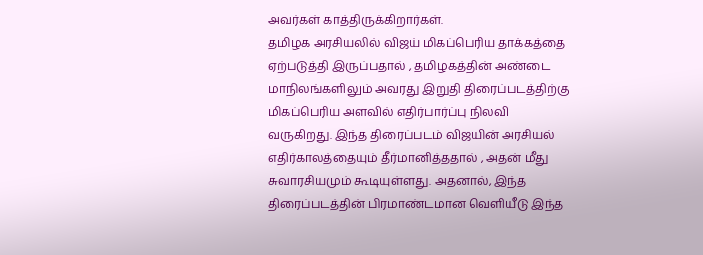அவர்கள் காத்திருக்கிறார்கள்.
தமிழக அரசியலில் விஜய் மிகப்பெரிய தாக்கத்தை ஏற்படுத்தி இருப்பதால் , தமிழகத்தின் அண்டை மாநிலங்களிலும் அவரது இறுதி திரைப்படத்திற்கு மிகப்பெரிய அளவில் எதிர்பார்ப்பு நிலவி வருகிறது. இந்த திரைப்படம் விஜயின் அரசியல் எதிர்காலத்தையும் தீர்மானித்ததால் , அதன் மீது சுவாரசியமும் கூடியுள்ளது. அதனால், இந்த திரைப்படத்தின் பிரமாண்டமான வெளியீடு இந்த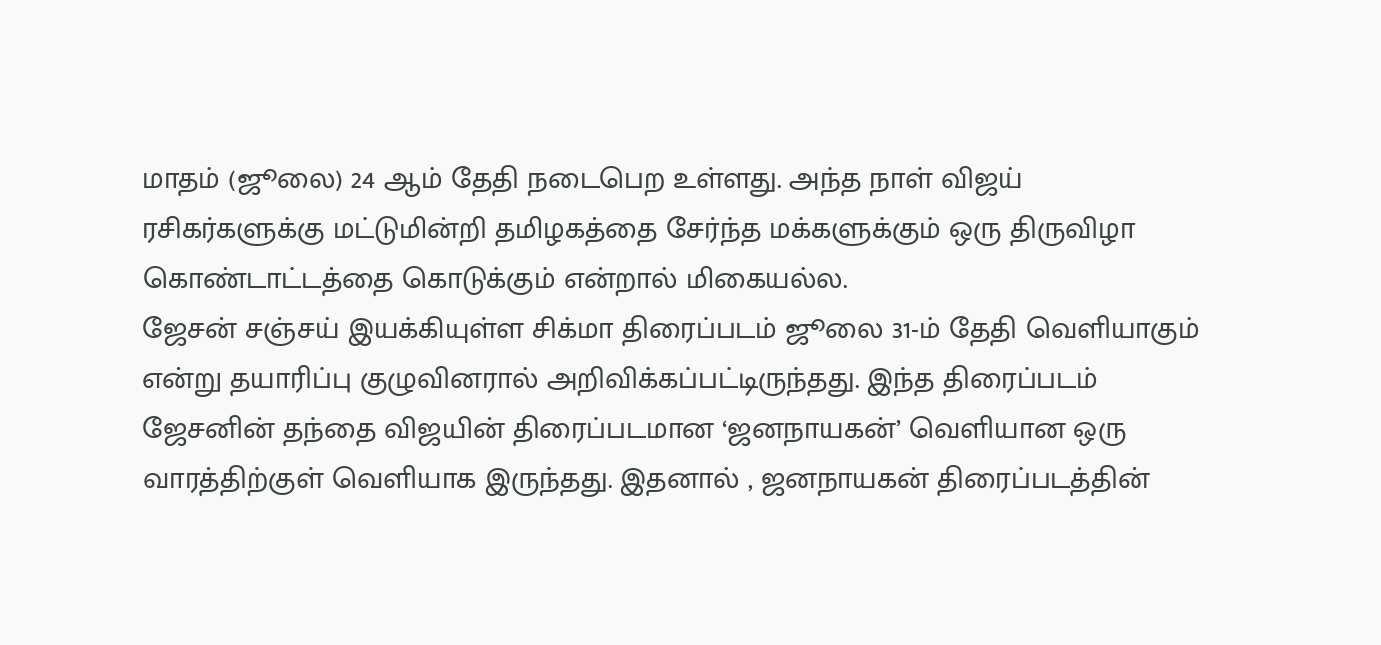மாதம் (ஜூலை) 24 ஆம் தேதி நடைபெற உள்ளது. அந்த நாள் விஜய் ரசிகர்களுக்கு மட்டுமின்றி தமிழகத்தை சேர்ந்த மக்களுக்கும் ஒரு திருவிழா கொண்டாட்டத்தை கொடுக்கும் என்றால் மிகையல்ல.
ஜேசன் சஞ்சய் இயக்கியுள்ள சிக்மா திரைப்படம் ஜூலை 31-ம் தேதி வெளியாகும் என்று தயாரிப்பு குழுவினரால் அறிவிக்கப்பட்டிருந்தது. இந்த திரைப்படம் ஜேசனின் தந்தை விஜயின் திரைப்படமான ‘ஜனநாயகன்’ வெளியான ஒரு வாரத்திற்குள் வெளியாக இருந்தது. இதனால் , ஜனநாயகன் திரைப்படத்தின்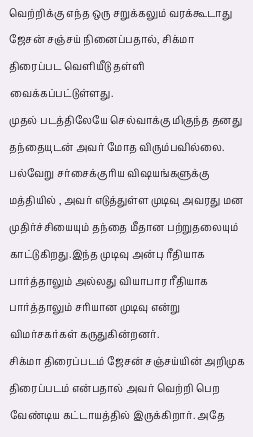வெற்றிக்கு எந்த ஒரு சறுக்கலும் வரக்கூடாது ஜேசன் சஞ்சய் நினைப்பதால், சிக்மா திரைப்பட வெளியீடு தள்ளி வைக்கப்பட்டுள்ளது.
முதல் படத்திலேயே செல்வாக்கு மிகுந்த தனது தந்தையுடன் அவர் மோத விரும்பவில்லை. பல்வேறு சர்சைக்குரிய விஷயங்களுக்கு மத்தியில் , அவர் எடுத்துள்ள முடிவு அவரது மன முதிர்ச்சியையும் தந்தை மீதான பற்றுதலையும் காட்டுகிறது.இந்த முடிவு அன்பு ரீதியாக பார்த்தாலும் அல்லது வியாபார ரீதியாக பார்த்தாலும் சரியான முடிவு என்று விமர்சகர்கள் கருதுகின்றனர்.
சிக்மா திரைப்படம் ஜேசன் சஞ்சய்யின் அறிமுக திரைப்படம் என்பதால் அவர் வெற்றி பெற வேண்டிய கட்டாயத்தில் இருக்கிறார். அதே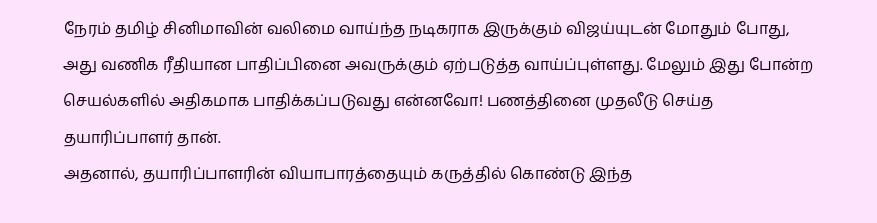நேரம் தமிழ் சினிமாவின் வலிமை வாய்ந்த நடிகராக இருக்கும் விஜய்யுடன் மோதும் போது, அது வணிக ரீதியான பாதிப்பினை அவருக்கும் ஏற்படுத்த வாய்ப்புள்ளது. மேலும் இது போன்ற செயல்களில் அதிகமாக பாதிக்கப்படுவது என்னவோ! பணத்தினை முதலீடு செய்த தயாரிப்பாளர் தான்.
அதனால், தயாரிப்பாளரின் வியாபாரத்தையும் கருத்தில் கொண்டு இந்த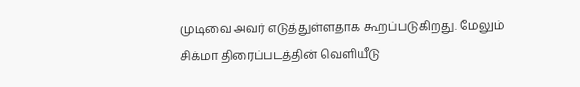முடிவை அவர் எடுத்துள்ளதாக கூறப்படுகிறது. மேலும் சிக்மா திரைப்படத்தின் வெளியீடு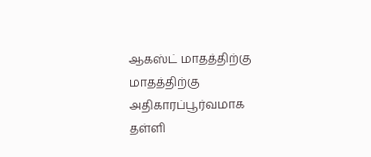ஆகஸ்ட் மாதத்திற்கு மாதத்திற்கு அதிகாரப்பூர்வமாக தள்ளி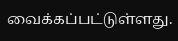வைக்கப்பட்டுள்ளது.